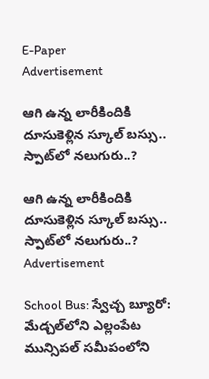E-Paper
Advertisement

ఆగి ఉన్న లారీకిందికి దూసుకెళ్లిన స్కూల్ బస్సు.. స్పాట్‌లో నలుగురు..?

ఆగి ఉన్న లారీకిందికి దూసుకెళ్లిన స్కూల్ బస్సు.. స్పాట్‌లో నలుగురు..?
Advertisement

School Bus: స్వేచ్చ బ్యూరో: మేడ్చల్‌లోని ఎల్లంపేట మున్సిపల్ సమీపంలోని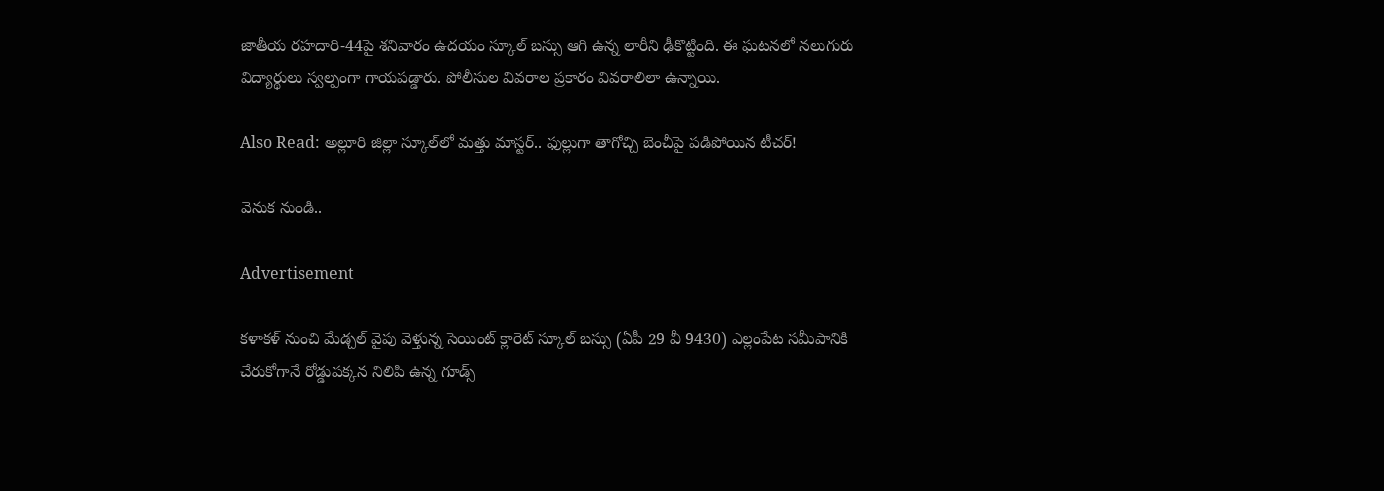జాతీయ రహదారి-44పై శనివారం ఉదయం స్కూల్ బస్సు ఆగి ఉన్న లారీని ఢీకొట్టింది. ఈ ఘటనలో నలుగురు విద్యార్థులు స్వల్పంగా గాయపడ్డారు. పోలీసుల వివరాల ప్రకారం వివరాలిలా ఉన్నాయి.

Also Read: అల్లూరి జిల్లా స్కూల్‌లో మత్తు మాస్టర్.. ఫుల్లుగా తాగోచ్చి బెంచీపై పడిపోయిన టీచర్!

వెనుక నుండి..

Advertisement

కళాకళ్ నుంచి మేడ్చల్ వైపు వెళ్తున్న సెయింట్ క్లారెట్ స్కూల్ బస్సు (ఏపీ 29 వీ 9430) ఎల్లంపేట సమీపానికి చేరుకోగానే రోడ్డుపక్కన నిలిపి ఉన్న గూడ్స్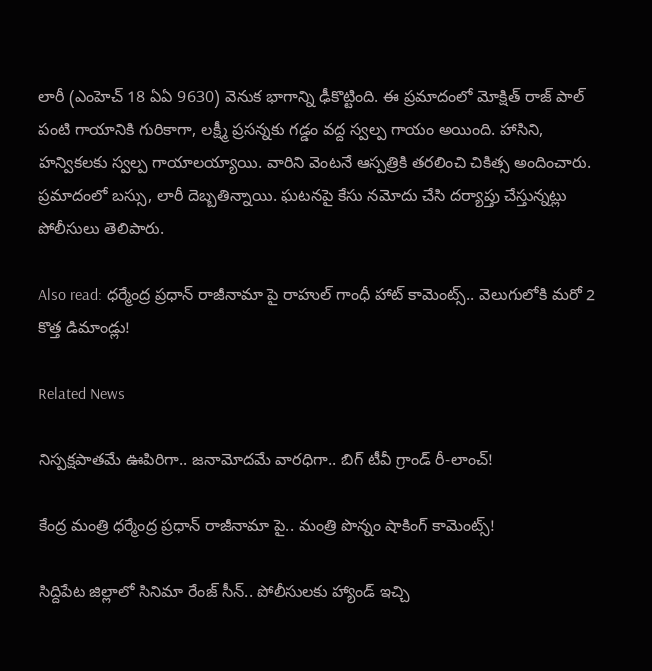లారీ (ఎంహెచ్ 18 ఏఏ 9630) వెనుక భాగాన్ని ఢీకొట్టింది. ఈ ప్రమాదంలో మోక్షిత్ రాజ్ పాల్ పంటి గాయానికి గురికాగా, లక్ష్మీ ప్రసన్నకు గడ్డం వద్ద స్వల్ప గాయం అయింది. హాసిని, హన్వికలకు స్వల్ప గాయాలయ్యాయి. వారిని వెంటనే ఆస్పత్రికి తరలించి చికిత్స అందించారు. ప్రమాదంలో బస్సు, లారీ దెబ్బతిన్నాయి. ఘటనపై కేసు నమోదు చేసి దర్యాప్తు చేస్తున్నట్లు పోలీసులు తెలిపారు.

Also read: ధర్మేంద్ర ప్రధాన్ రాజీనామా పై రాహుల్ గాంధీ హాట్ కామెంట్స్.. వెలుగులోకి మరో 2 కొత్త డిమాండ్లు!

Related News

నిస్ప‌క్ష‌పాత‌మే ఊపిరిగా.. జ‌నామోద‌మే వార‌ధిగా.. బిగ్ టీవీ గ్రాండ్ రీ-లాంచ్‌!

కేంద్ర మంత్రి ధర్మేంద్ర ప్రధాన్ రాజీనామా పై.. మంత్రి పొన్నం షాకింగ్ కామెంట్స్!

సిద్దిపేట జిల్లాలో సినిమా రేంజ్ సీన్.. పోలీసులకు హ్యాండ్ ఇచ్చి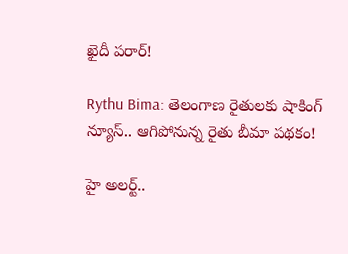ఖైదీ పరార్!

Rythu Bima: తెలంగాణ రైతులకు షాకింగ్ న్యూస్.. ఆగిపోనున్న రైతు బీమా పథకం!

హై అలర్ట్..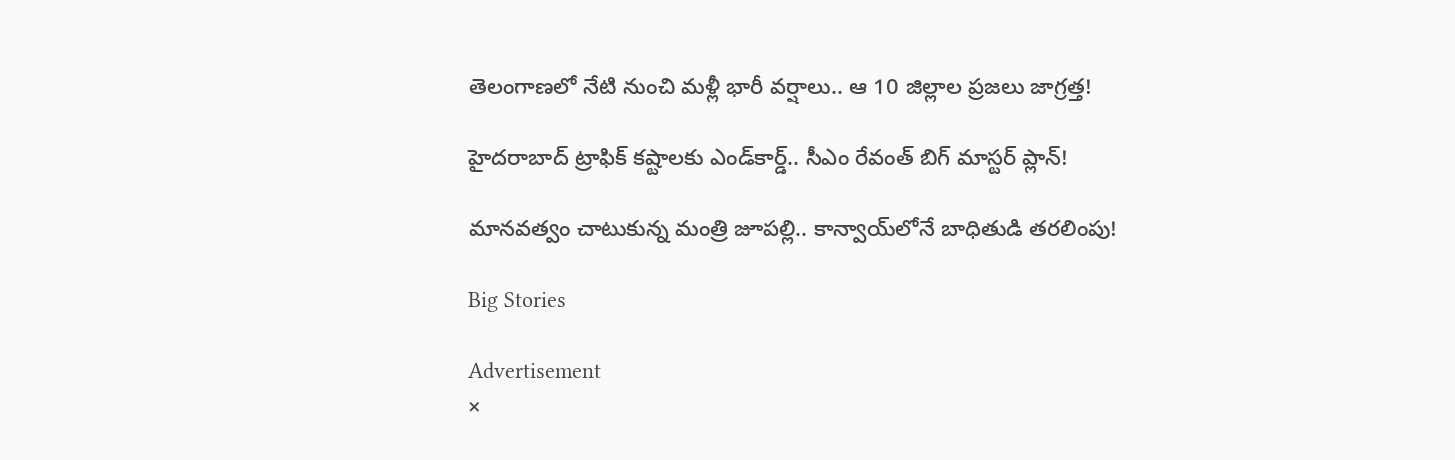తెలంగాణలో నేటి నుంచి మళ్లీ భారీ వర్షాలు.. ఆ 10 జిల్లాల ప్రజలు జాగ్రత్త!

హైదరాబాద్ ట్రాఫిక్ కష్టాలకు ఎండ్‌కార్డ్.. సీఎం రేవంత్ బిగ్ మాస్టర్ ప్లాన్!

మానవత్వం చాటుకున్న మంత్రి జూపల్లి.. కాన్వాయ్‌లోనే బాధితుడి తరలింపు!

Big Stories

Advertisement
×